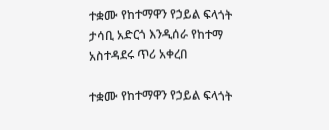ተቋሙ የከተማዋን የኃይል ፍላጎት ታሳቢ አድርጎ እንዲሰራ የከተማ አስተዳደሩ ጥሪ አቀረበ

ተቋሙ የከተማዋን የኃይል ፍላጎት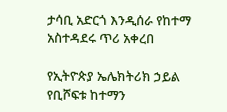ታሳቢ አድርጎ እንዲሰራ የከተማ አስተዳደሩ ጥሪ አቀረበ

የኢትዮጵያ ኤሌክትሪክ ኃይል የቢሾፍቱ ከተማን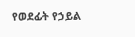የወደፊት የኃይል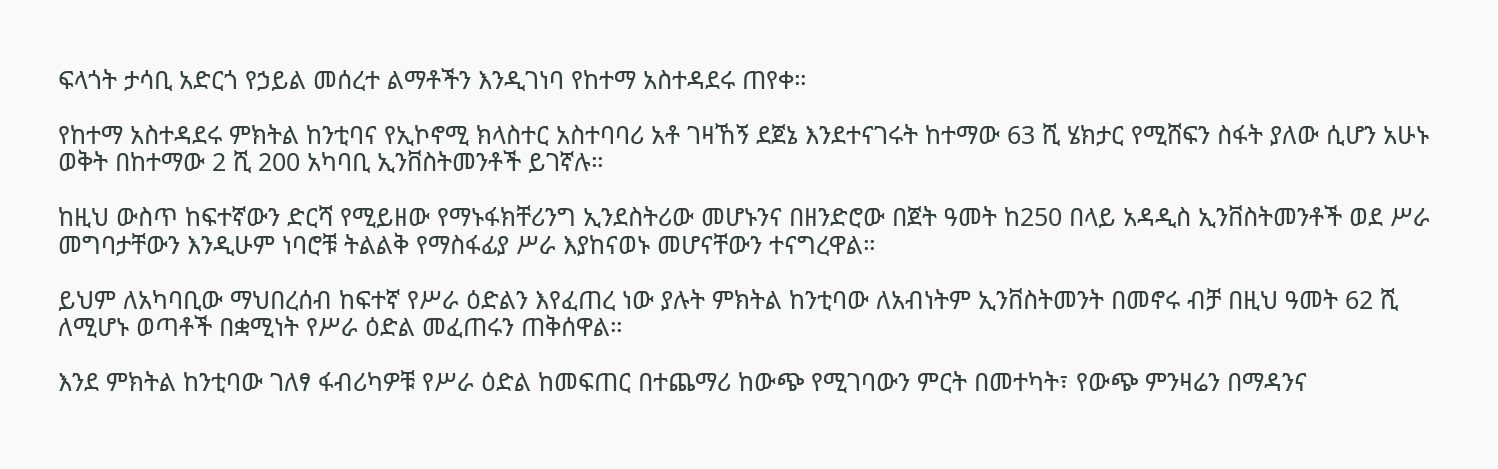ፍላጎት ታሳቢ አድርጎ የኃይል መሰረተ ልማቶችን እንዲገነባ የከተማ አስተዳደሩ ጠየቀ።

የከተማ አስተዳደሩ ምክትል ከንቲባና የኢኮኖሚ ክላስተር አስተባባሪ አቶ ገዛኸኝ ደጀኔ እንደተናገሩት ከተማው 63 ሺ ሄክታር የሚሸፍን ስፋት ያለው ሲሆን አሁኑ ወቅት በከተማው 2 ሺ 200 አካባቢ ኢንቨስትመንቶች ይገኛሉ።

ከዚህ ውስጥ ከፍተኛውን ድርሻ የሚይዘው የማኑፋክቸሪንግ ኢንደስትሪው መሆኑንና በዘንድሮው በጀት ዓመት ከ250 በላይ አዳዲስ ኢንቨስትመንቶች ወደ ሥራ መግባታቸውን እንዲሁም ነባሮቹ ትልልቅ የማስፋፊያ ሥራ እያከናወኑ መሆናቸውን ተናግረዋል።

ይህም ለአካባቢው ማህበረሰብ ከፍተኛ የሥራ ዕድልን እየፈጠረ ነው ያሉት ምክትል ከንቲባው ለአብነትም ኢንቨስትመንት በመኖሩ ብቻ በዚህ ዓመት 62 ሺ ለሚሆኑ ወጣቶች በቋሚነት የሥራ ዕድል መፈጠሩን ጠቅሰዋል።

እንደ ምክትል ከንቲባው ገለፃ ፋብሪካዎቹ የሥራ ዕድል ከመፍጠር በተጨማሪ ከውጭ የሚገባውን ምርት በመተካት፣ የውጭ ምንዛሬን በማዳንና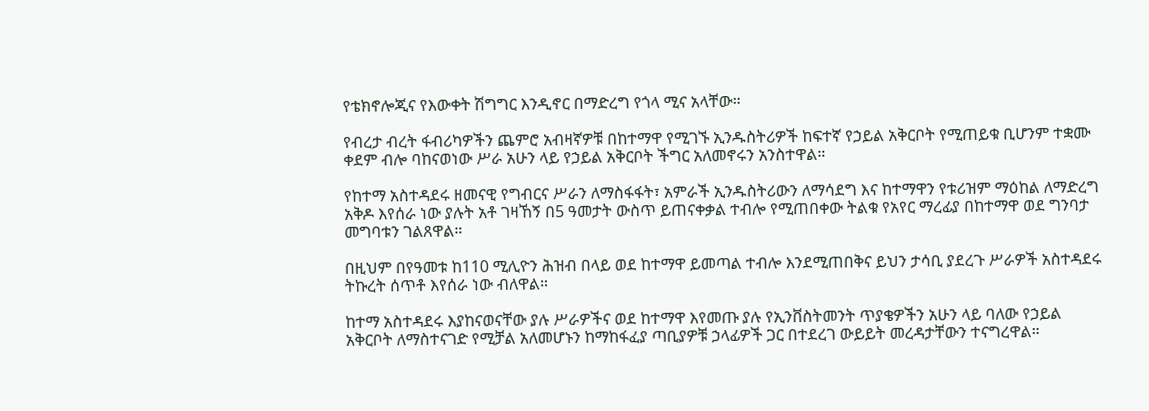የቴክኖሎጂና የእውቀት ሽግግር እንዲኖር በማድረግ የጎላ ሚና አላቸው።

የብረታ ብረት ፋብሪካዎችን ጨምሮ አብዛኛዎቹ በከተማዋ የሚገኙ ኢንዱስትሪዎች ከፍተኛ የኃይል አቅርቦት የሚጠይቁ ቢሆንም ተቋሙ ቀደም ብሎ ባከናወነው ሥራ አሁን ላይ የኃይል አቅርቦት ችግር አለመኖሩን አንስተዋል።

የከተማ አስተዳደሩ ዘመናዊ የግብርና ሥራን ለማስፋፋት፣ አምራች ኢንዱስትሪውን ለማሳደግ እና ከተማዋን የቱሪዝም ማዕከል ለማድረግ አቅዶ እየሰራ ነው ያሉት አቶ ገዛኸኝ በ5 ዓመታት ውስጥ ይጠናቀቃል ተብሎ የሚጠበቀው ትልቁ የአየር ማረፊያ በከተማዋ ወደ ግንባታ መግባቱን ገልጸዋል።

በዚህም በየዓመቱ ከ110 ሚሊዮን ሕዝብ በላይ ወደ ከተማዋ ይመጣል ተብሎ እንደሚጠበቅና ይህን ታሳቢ ያደረጉ ሥራዎች አስተዳደሩ ትኩረት ሰጥቶ እየሰራ ነው ብለዋል።

ከተማ አስተዳደሩ እያከናወናቸው ያሉ ሥራዎችና ወደ ከተማዋ እየመጡ ያሉ የኢንቨስትመንት ጥያቄዎችን አሁን ላይ ባለው የኃይል አቅርቦት ለማስተናገድ የሚቻል አለመሆኑን ከማከፋፈያ ጣቢያዎቹ ኃላፊዎች ጋር በተደረገ ውይይት መረዳታቸውን ተናግረዋል።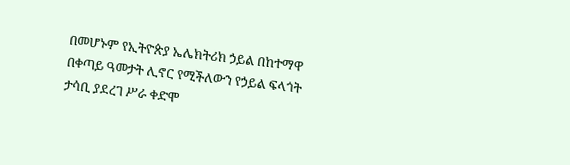በመሆኑም የኢትዮጵያ ኤሌክትሪክ ኃይል በከተማዋ በቀጣይ ዓመታት ሊኖር የሚችለውን የኃይል ፍላጎት ታሳቢ ያደረገ ሥራ ቀድሞ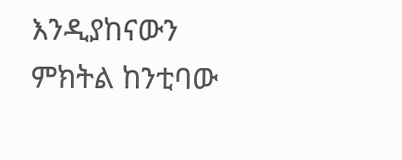እንዲያከናውን ምክትል ከንቲባው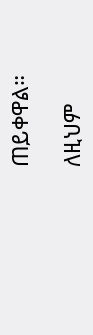ጠይቀዋል።

ለዚህም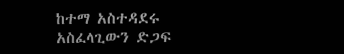ከተማ አስተዳደሩ አስፈላጊውን ድጋፍ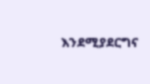እንደሚያደርግና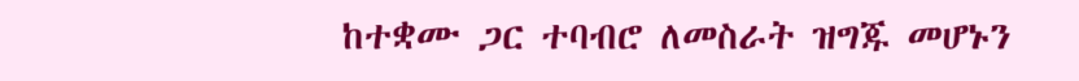ከተቋሙ ጋር ተባብሮ ለመስራት ዝግጁ መሆኑን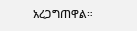አረጋግጠዋል።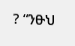? “ንፁህ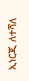ኢነርጂ ለተሻለ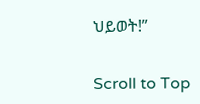ህይወት!”

Scroll to Top